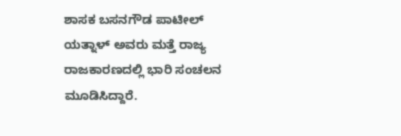ಶಾಸಕ ಬಸನಗೌಡ ಪಾಟೀಲ್ ಯತ್ನಾಳ್ ಅವರು ಮತ್ತೆ ರಾಜ್ಯ ರಾಜಕಾರಣದಲ್ಲಿ ಭಾರಿ ಸಂಚಲನ ಮೂಡಿಸಿದ್ದಾರೆ.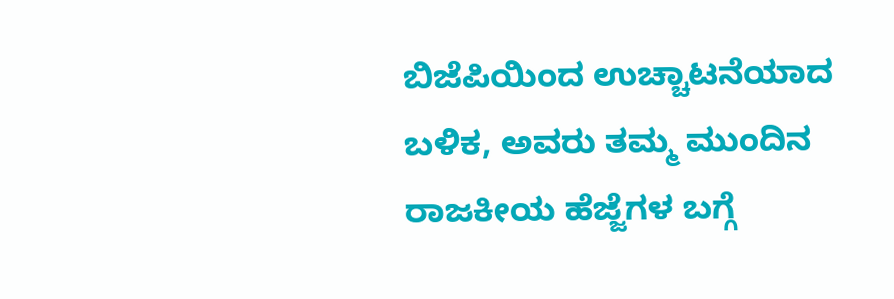ಬಿಜೆಪಿಯಿಂದ ಉಚ್ಚಾಟನೆಯಾದ ಬಳಿಕ, ಅವರು ತಮ್ಮ ಮುಂದಿನ ರಾಜಕೀಯ ಹೆಜ್ಜೆಗಳ ಬಗ್ಗೆ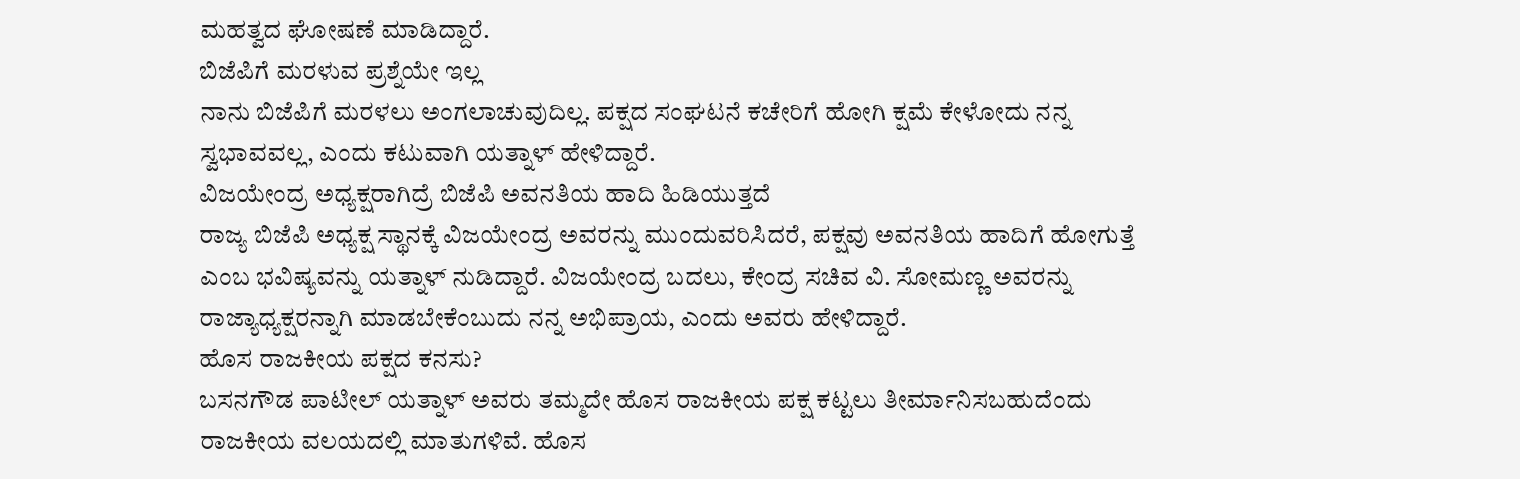ಮಹತ್ವದ ಘೋಷಣೆ ಮಾಡಿದ್ದಾರೆ.
ಬಿಜೆಪಿಗೆ ಮರಳುವ ಪ್ರಶ್ನೆಯೇ ಇಲ್ಲ
ನಾನು ಬಿಜೆಪಿಗೆ ಮರಳಲು ಅಂಗಲಾಚುವುದಿಲ್ಲ. ಪಕ್ಷದ ಸಂಘಟನೆ ಕಚೇರಿಗೆ ಹೋಗಿ ಕ್ಷಮೆ ಕೇಳೋದು ನನ್ನ ಸ್ವಭಾವವಲ್ಲ, ಎಂದು ಕಟುವಾಗಿ ಯತ್ನಾಳ್ ಹೇಳಿದ್ದಾರೆ.
ವಿಜಯೇಂದ್ರ ಅಧ್ಯಕ್ಷರಾಗಿದ್ರೆ ಬಿಜೆಪಿ ಅವನತಿಯ ಹಾದಿ ಹಿಡಿಯುತ್ತದೆ
ರಾಜ್ಯ ಬಿಜೆಪಿ ಅಧ್ಯಕ್ಷ ಸ್ಥಾನಕ್ಕೆ ವಿಜಯೇಂದ್ರ ಅವರನ್ನು ಮುಂದುವರಿಸಿದರೆ, ಪಕ್ಷವು ಅವನತಿಯ ಹಾದಿಗೆ ಹೋಗುತ್ತೆ ಎಂಬ ಭವಿಷ್ಯವನ್ನು ಯತ್ನಾಳ್ ನುಡಿದ್ದಾರೆ. ವಿಜಯೇಂದ್ರ ಬದಲು, ಕೇಂದ್ರ ಸಚಿವ ವಿ. ಸೋಮಣ್ಣ ಅವರನ್ನು ರಾಜ್ಯಾಧ್ಯಕ್ಷರನ್ನಾಗಿ ಮಾಡಬೇಕೆಂಬುದು ನನ್ನ ಅಭಿಪ್ರಾಯ, ಎಂದು ಅವರು ಹೇಳಿದ್ದಾರೆ.
ಹೊಸ ರಾಜಕೀಯ ಪಕ್ಷದ ಕನಸು?
ಬಸನಗೌಡ ಪಾಟೀಲ್ ಯತ್ನಾಳ್ ಅವರು ತಮ್ಮದೇ ಹೊಸ ರಾಜಕೀಯ ಪಕ್ಷ ಕಟ್ಟಲು ತೀರ್ಮಾನಿಸಬಹುದೆಂದು ರಾಜಕೀಯ ವಲಯದಲ್ಲಿ ಮಾತುಗಳಿವೆ. ಹೊಸ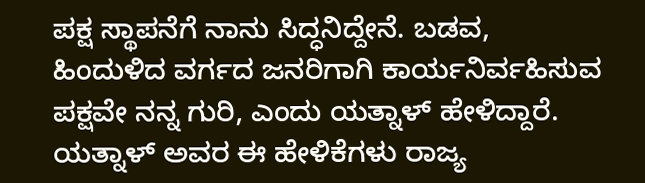ಪಕ್ಷ ಸ್ಥಾಪನೆಗೆ ನಾನು ಸಿದ್ಧನಿದ್ದೇನೆ. ಬಡವ, ಹಿಂದುಳಿದ ವರ್ಗದ ಜನರಿಗಾಗಿ ಕಾರ್ಯನಿರ್ವಹಿಸುವ ಪಕ್ಷವೇ ನನ್ನ ಗುರಿ, ಎಂದು ಯತ್ನಾಳ್ ಹೇಳಿದ್ದಾರೆ.
ಯತ್ನಾಳ್ ಅವರ ಈ ಹೇಳಿಕೆಗಳು ರಾಜ್ಯ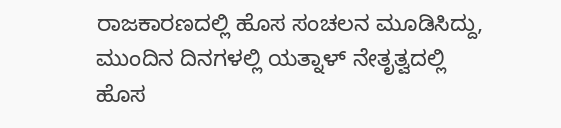ರಾಜಕಾರಣದಲ್ಲಿ ಹೊಸ ಸಂಚಲನ ಮೂಡಿಸಿದ್ದು, ಮುಂದಿನ ದಿನಗಳಲ್ಲಿ ಯತ್ನಾಳ್ ನೇತೃತ್ವದಲ್ಲಿ ಹೊಸ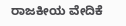ರಾಜಕೀಯ ವೇದಿಕೆ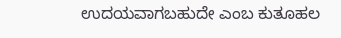ಉದಯವಾಗಬಹುದೇ ಎಂಬ ಕುತೂಹಲ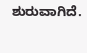ಶುರುವಾಗಿದೆ.